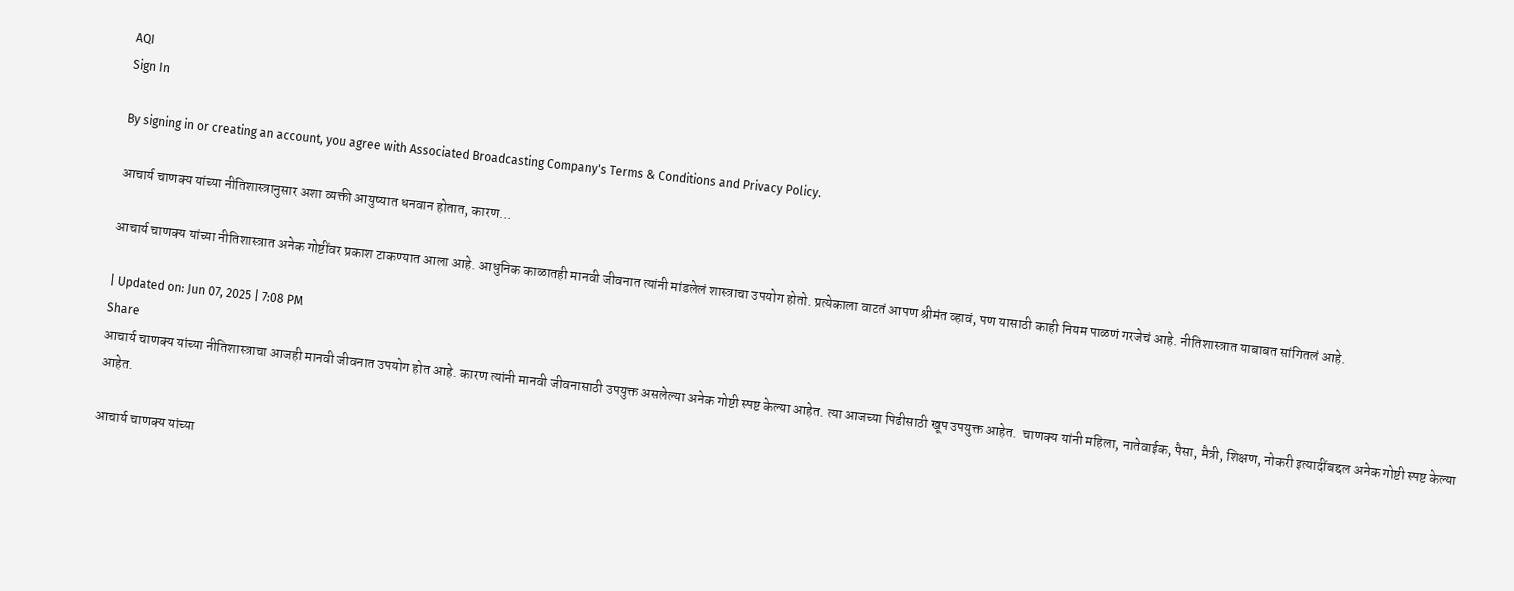AQI
Sign In

By signing in or creating an account, you agree with Associated Broadcasting Company's Terms & Conditions and Privacy Policy.

आचार्य चाणक्य यांच्या नीतिशास्त्रानुसार अशा व्यक्ती आयुष्यात धनवान होतात, कारण…

आचार्य चाणक्य यांच्या नीतिशास्त्रात अनेक गोष्टींवर प्रकाश टाकण्यात आला आहे. आधुनिक काळातही मानवी जीवनात त्यांनी मांडलेलं शास्त्राचा उपयोग होतो. प्रत्येकाला वाटतं आपण श्रीमंत व्हावं, पण यासाठी काही नियम पाळणं गरजेचं आहे. नीतिशास्त्रात याबाबत सांगितलं आहे.

| Updated on: Jun 07, 2025 | 7:08 PM
Share
आचार्य चाणक्य यांच्या नीतिशास्त्राचा आजही मानवी जीवनात उपयोग होत आहे. कारण त्यांनी मानवी जीवनासाठी उपयुक्त असलेल्या अनेक गोष्टी स्पष्ट केल्या आहेत. त्या आजच्या पिढीसाठी खूप उपयुक्त आहेत.  चाणक्य यांनी महिला, नातेवाईक, पैसा, मैत्री, शिक्षण, नोकरी इत्यादींबद्दल अनेक गोष्टी स्पष्ट केल्या आहेत.

आचार्य चाणक्य यांच्या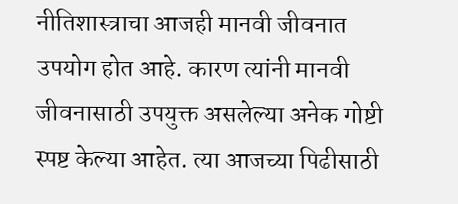नीतिशास्त्राचा आजही मानवी जीवनात उपयोग होत आहे. कारण त्यांनी मानवी जीवनासाठी उपयुक्त असलेल्या अनेक गोष्टी स्पष्ट केल्या आहेत. त्या आजच्या पिढीसाठी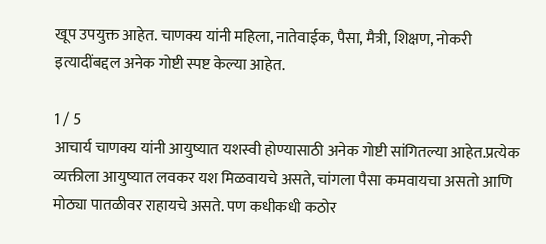खूप उपयुक्त आहेत. चाणक्य यांनी महिला, नातेवाईक, पैसा, मैत्री, शिक्षण, नोकरी इत्यादींबद्दल अनेक गोष्टी स्पष्ट केल्या आहेत.

1 / 5
आचार्य चाणक्य यांनी आयुष्यात यशस्वी होण्यासाठी अनेक गोष्टी सांगितल्या आहेत.प्रत्येक व्यक्तीला आयुष्यात लवकर यश मिळवायचे असते, चांगला पैसा कमवायचा असतो आणि मोठ्या पातळीवर राहायचे असते. पण कधीकधी कठोर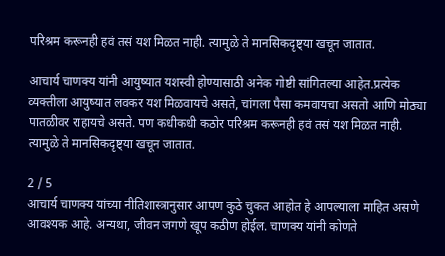परिश्रम करूनही हवं तसं यश मिळत नाही. त्यामुळे ते मानसिकदृष्ट्या खचून जातात.

आचार्य चाणक्य यांनी आयुष्यात यशस्वी होण्यासाठी अनेक गोष्टी सांगितल्या आहेत.प्रत्येक व्यक्तीला आयुष्यात लवकर यश मिळवायचे असते, चांगला पैसा कमवायचा असतो आणि मोठ्या पातळीवर राहायचे असते. पण कधीकधी कठोर परिश्रम करूनही हवं तसं यश मिळत नाही. त्यामुळे ते मानसिकदृष्ट्या खचून जातात.

2 / 5
आचार्य चाणक्य यांच्या नीतिशास्त्रानुसार आपण कुठे चुकत आहोत हे आपल्याला माहित असणे आवश्यक आहे. अन्यथा, जीवन जगणे खूप कठीण होईल. चाणक्य यांनी कोणते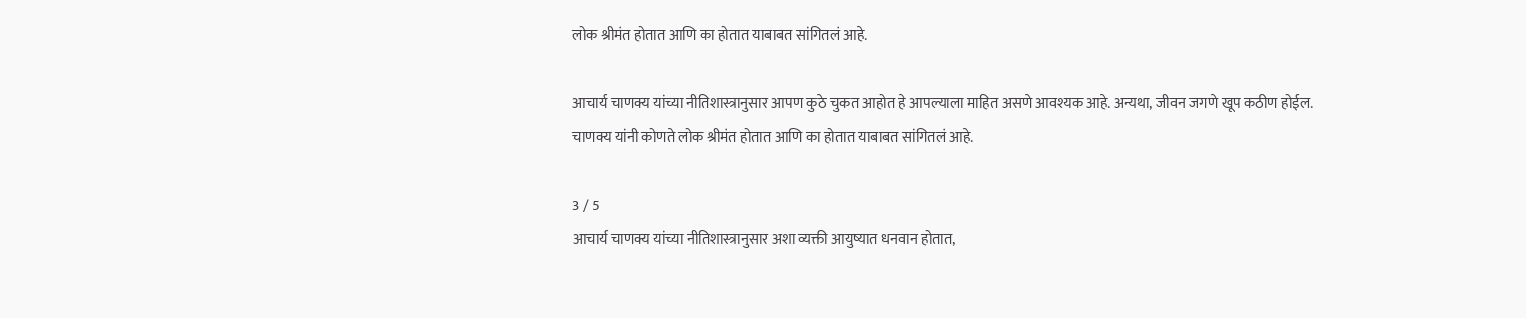लोक श्रीमंत होतात आणि का होतात याबाबत सांगितलं आहे.

आचार्य चाणक्य यांच्या नीतिशास्त्रानुसार आपण कुठे चुकत आहोत हे आपल्याला माहित असणे आवश्यक आहे. अन्यथा, जीवन जगणे खूप कठीण होईल. चाणक्य यांनी कोणते लोक श्रीमंत होतात आणि का होतात याबाबत सांगितलं आहे.

3 / 5
आचार्य चाणक्य यांच्या नीतिशास्त्रानुसार अशा व्यक्ती आयुष्यात धनवान होतात,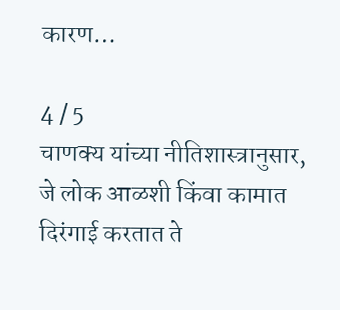कारण…

4 / 5
चाणक्य यांच्या नीतिशास्त्रानुसार, जे लोक आळशी किंवा कामात दिरंगाई करतात ते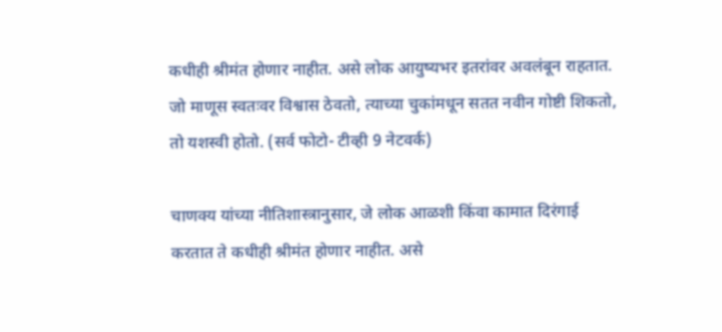कधीही श्रीमंत होणार नाहीत. असे लोक आयुष्यभर इतरांवर अवलंबून राहतात. जो माणूस स्वतःवर विश्वास ठेवतो, त्याच्या चुकांमधून सतत नवीन गोष्टी शिकतो, तो यशस्वी होतो. (सर्व फोटो- टीव्ही 9 नेटवर्क)

चाणक्य यांच्या नीतिशास्त्रानुसार, जे लोक आळशी किंवा कामात दिरंगाई करतात ते कधीही श्रीमंत होणार नाहीत. असे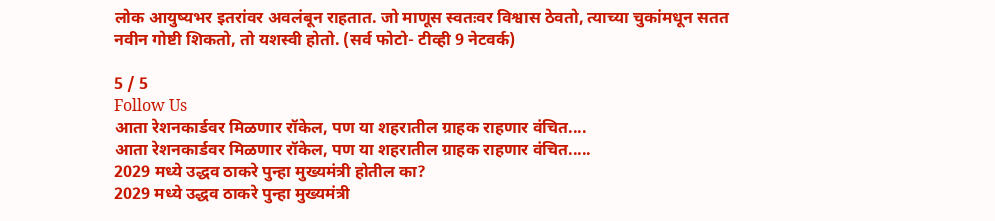लोक आयुष्यभर इतरांवर अवलंबून राहतात. जो माणूस स्वतःवर विश्वास ठेवतो, त्याच्या चुकांमधून सतत नवीन गोष्टी शिकतो, तो यशस्वी होतो. (सर्व फोटो- टीव्ही 9 नेटवर्क)

5 / 5
Follow Us
आता रेशनकार्डवर मिळणार रॉकेल, पण या शहरातील ग्राहक राहणार वंचित....
आता रेशनकार्डवर मिळणार रॉकेल, पण या शहरातील ग्राहक राहणार वंचित.....
2029 मध्ये उद्धव ठाकरे पुन्हा मुख्यमंत्री होतील का?
2029 मध्ये उद्धव ठाकरे पुन्हा मुख्यमंत्री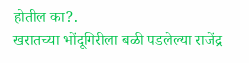होतील का?.
खरातच्या भोंदूगिरीला बळी पडलेल्या राजेंद्र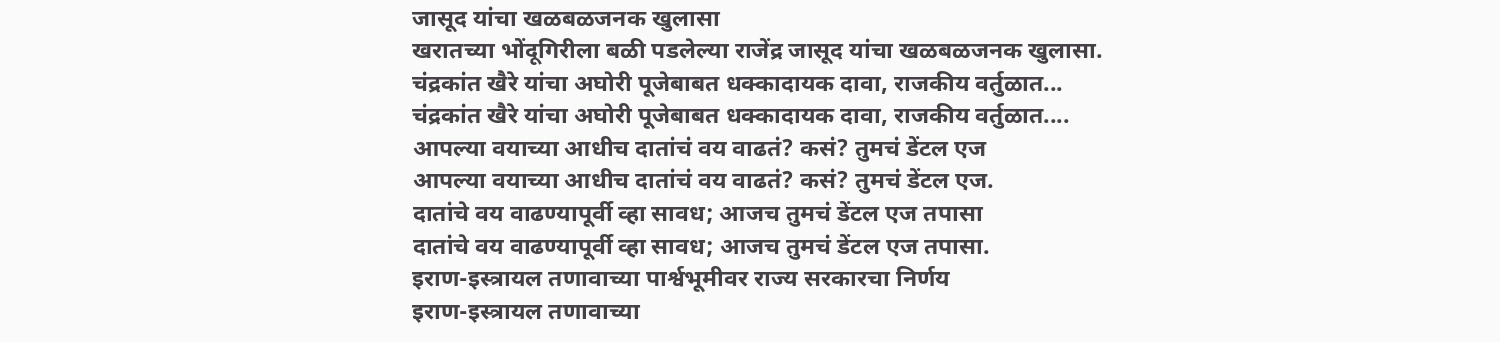जासूद यांचा खळबळजनक खुलासा
खरातच्या भोंदूगिरीला बळी पडलेल्या राजेंद्र जासूद यांचा खळबळजनक खुलासा.
चंद्रकांत खैरे यांचा अघोरी पूजेबाबत धक्कादायक दावा, राजकीय वर्तुळात...
चंद्रकांत खैरे यांचा अघोरी पूजेबाबत धक्कादायक दावा, राजकीय वर्तुळात....
आपल्या वयाच्या आधीच दातांचं वय वाढतं? कसं? तुमचं डेंटल एज
आपल्या वयाच्या आधीच दातांचं वय वाढतं? कसं? तुमचं डेंटल एज.
दातांचे वय वाढण्यापूर्वी व्हा सावध; आजच तुमचं डेंटल एज तपासा
दातांचे वय वाढण्यापूर्वी व्हा सावध; आजच तुमचं डेंटल एज तपासा.
इराण-इस्त्रायल तणावाच्या पार्श्वभूमीवर राज्य सरकारचा निर्णय
इराण-इस्त्रायल तणावाच्या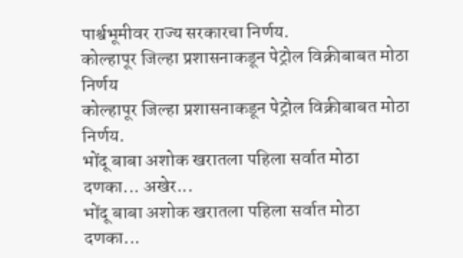पार्श्वभूमीवर राज्य सरकारचा निर्णय.
कोल्हापूर जिल्हा प्रशासनाकडून पेट्रोल विक्रीबाबत मोठा निर्णय
कोल्हापूर जिल्हा प्रशासनाकडून पेट्रोल विक्रीबाबत मोठा निर्णय.
भोंदू बाबा अशोक खरातला पहिला सर्वात मोठा दणका... अखेर...
भोंदू बाबा अशोक खरातला पहिला सर्वात मोठा दणका...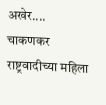अखेर....
चाकणकर राष्ट्रवादीच्या महिला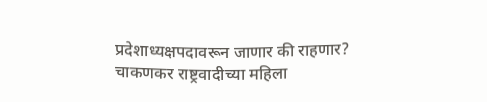प्रदेशाध्यक्षपदावरून जाणार की राहणार?
चाकणकर राष्ट्रवादीच्या महिला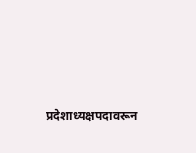प्रदेशाध्यक्षपदावरून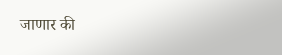जाणार की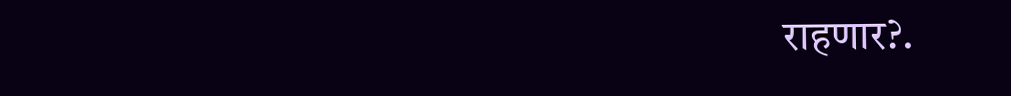राहणार?.